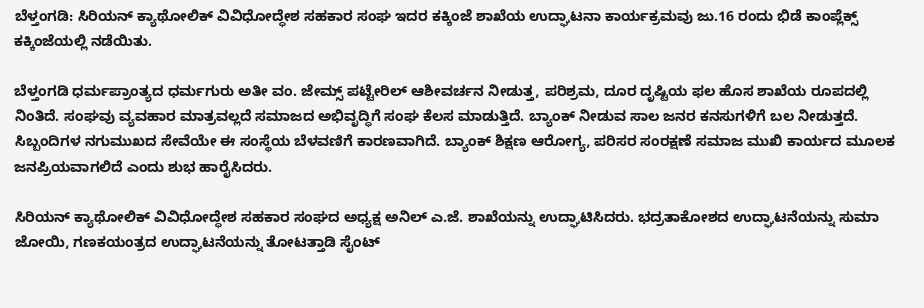ಬೆಳ್ತಂಗಡಿ: ಸಿರಿಯನ್ ಕ್ಯಾಥೋಲಿಕ್ ವಿವಿಧೋದ್ಧೇಶ ಸಹಕಾರ ಸಂಘ ಇದರ ಕಕ್ಕಿಂಜೆ ಶಾಖೆಯ ಉದ್ಘಾಟನಾ ಕಾರ್ಯಕ್ರಮವು ಜು.16 ರಂದು ಭಿಡೆ ಕಾಂಪ್ಲೆಕ್ಸ್ ಕಕ್ಕಿಂಜೆಯಲ್ಲಿ ನಡೆಯಿತು.

ಬೆಳ್ತಂಗಡಿ ಧರ್ಮಪ್ರಾಂತ್ಯದ ಧರ್ಮಗುರು ಅತೀ ವಂ. ಜೇಮ್ಸ್ ಪಟ್ಟೇರಿಲ್ ಆಶೀವರ್ಚನ ನೀಡುತ್ತ, ಪರಿಶ್ರಮ, ದೂರ ದೃಷ್ಟಿಯ ಫಲ ಹೊಸ ಶಾಖೆಯ ರೂಪದಲ್ಲಿ ನಿಂತಿದೆ. ಸಂಘವು ವ್ಯವಹಾರ ಮಾತ್ರವಲ್ಲದೆ ಸಮಾಜದ ಅಭಿವೃದ್ಧಿಗೆ ಸಂಘ ಕೆಲಸ ಮಾಡುತ್ತಿದೆ. ಬ್ಯಾಂಕ್ ನೀಡುವ ಸಾಲ ಜನರ ಕನಸುಗಳಿಗೆ ಬಲ ನೀಡುತ್ತದೆ. ಸಿಬ್ಬಂದಿಗಳ ನಗುಮುಖದ ಸೇವೆಯೇ ಈ ಸಂಸ್ಥೆಯ ಬೆಳವಣಿಗೆ ಕಾರಣವಾಗಿದೆ. ಬ್ಯಾಂಕ್ ಶಿಕ್ಷಣ ಆರೋಗ್ಯ, ಪರಿಸರ ಸಂರಕ್ಷಣೆ ಸಮಾಜ ಮುಖಿ ಕಾರ್ಯದ ಮೂಲಕ ಜನಪ್ರಿಯವಾಗಲಿದೆ ಎಂದು ಶುಭ ಹಾರೈಸಿದರು.

ಸಿರಿಯನ್ ಕ್ಯಾಥೋಲಿಕ್ ವಿವಿಧೋದ್ಧೇಶ ಸಹಕಾರ ಸಂಘದ ಅಧ್ಯಕ್ಷ ಅನಿಲ್ ಎ.ಜೆ. ಶಾಖೆಯನ್ನು ಉದ್ಘಾಟಿಸಿದರು. ಭದ್ರತಾಕೋಶದ ಉದ್ಘಾಟನೆಯನ್ನು ಸುಮಾ ಜೋಯಿ, ಗಣಕಯಂತ್ರದ ಉದ್ಘಾಟನೆಯನ್ನು ತೋಟತ್ತಾಡಿ ಸೈಂಟ್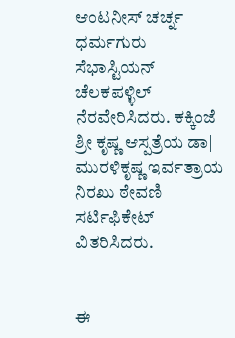ಆಂಟನೀಸ್ ಚರ್ಚ್ನ ಧರ್ಮಗುರು ಸೆಭಾಸ್ಟಿಯನ್ ಚೆಲಕಪಳ್ಳಿಲ್ ನೆರವೇರಿಸಿದರು. ಕಕ್ಕಿಂಜೆ ಶ್ರೀ ಕೃಷ್ಣ ಆಸ್ಪತ್ರೆಯ ಡಾ| ಮುರಳಿಕೃಷ್ಣ ಇರ್ವತ್ರಾಯ ನಿರಖು ಠೇವಣಿ ಸರ್ಟಿಫಿಕೇಟ್ ವಿತರಿಸಿದರು.


ಈ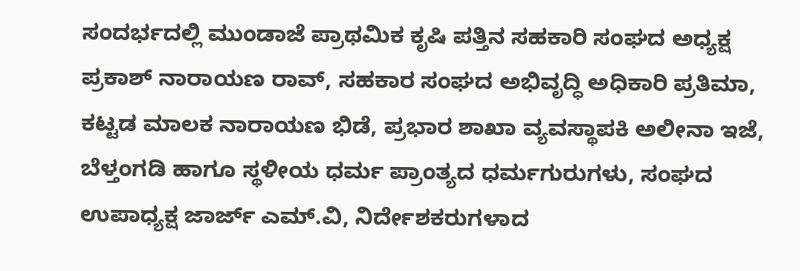ಸಂದರ್ಭದಲ್ಲಿ ಮುಂಡಾಜೆ ಪ್ರಾಥಮಿಕ ಕೃಷಿ ಪತ್ತಿನ ಸಹಕಾರಿ ಸಂಘದ ಅಧ್ಯಕ್ಷ ಪ್ರಕಾಶ್ ನಾರಾಯಣ ರಾವ್, ಸಹಕಾರ ಸಂಘದ ಅಭಿವೃದ್ಧಿ ಅಧಿಕಾರಿ ಪ್ರತಿಮಾ, ಕಟ್ಟಡ ಮಾಲಕ ನಾರಾಯಣ ಭಿಡೆ, ಪ್ರಭಾರ ಶಾಖಾ ವ್ಯವಸ್ಥಾಪಕಿ ಅಲೀನಾ ಇಜೆ, ಬೆಳ್ತಂಗಡಿ ಹಾಗೂ ಸ್ಥಳೀಯ ಧರ್ಮ ಪ್ರಾಂತ್ಯದ ಧರ್ಮಗುರುಗಳು, ಸಂಘದ ಉಪಾಧ್ಯಕ್ಷ ಜಾರ್ಜ್ ಎಮ್.ವಿ, ನಿರ್ದೇಶಕರುಗಳಾದ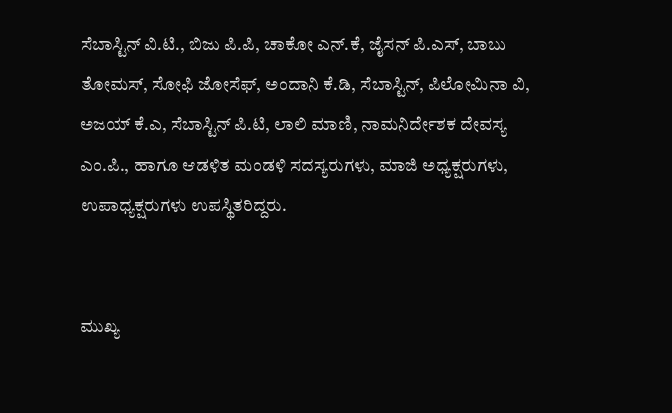ಸೆಬಾಸ್ಟಿನ್ ವಿ.ಟಿ., ಬಿಜು ಪಿ.ಪಿ, ಚಾಕೋ ಎನ್.ಕೆ, ಜೈಸನ್ ಪಿ.ಎಸ್, ಬಾಬು ತೋಮಸ್, ಸೋಫಿ ಜೋಸೆಫ್, ಅಂದಾನಿ ಕೆ.ಡಿ, ಸೆಬಾಸ್ಟಿನ್, ಪಿಲೋಮಿನಾ ವಿ, ಅಜಯ್ ಕೆ.ಎ, ಸೆಬಾಸ್ಟಿನ್ ಪಿ.ಟಿ, ಲಾಲಿ ಮಾಣಿ, ನಾಮನಿರ್ದೇಶಕ ದೇವಸ್ಯ ಎಂ.ಪಿ., ಹಾಗೂ ಆಡಳಿತ ಮಂಡಳಿ ಸದಸ್ಯರುಗಳು, ಮಾಜಿ ಅಧ್ಯಕ್ಷರುಗಳು, ಉಪಾಧ್ಯಕ್ಷರುಗಳು ಉಪಸ್ಥಿತರಿದ್ದರು.


ಮುಖ್ಯ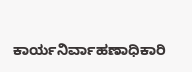ಕಾರ್ಯನಿರ್ವಾಹಣಾಧಿಕಾರಿ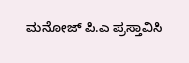ಮನೋಜ್ ಪಿ.ಎ ಪ್ರಸ್ತಾವಿಸಿ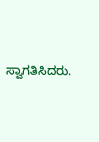ಸ್ವಾಗತಿಸಿದರು.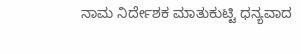ನಾಮ ನಿರ್ದೇಶಕ ಮಾತುಕುಟ್ಟಿ ಧನ್ಯವಾದ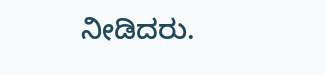ನೀಡಿದರು.